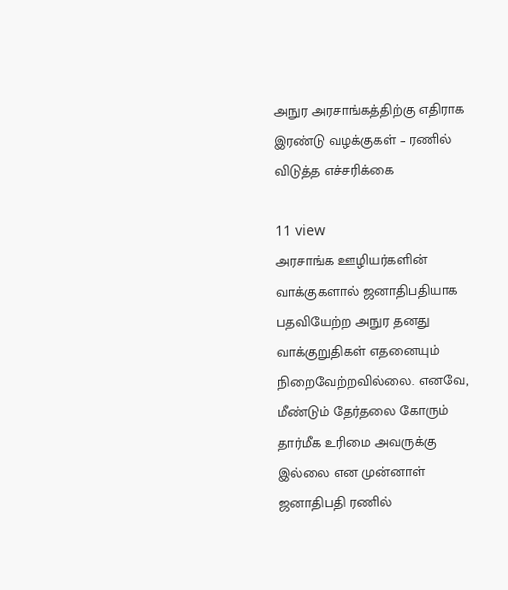அநுர அரசாங்கத்திற்கு எதிராக இரண்டு வழக்குகள் – ரணில் விடுத்த எச்சரிக்கை

11 view
அரசாங்க ஊழியர்களின் வாக்குகளால் ஜனாதிபதியாக பதவியேற்ற அநுர தனது வாக்குறுதிகள் எதனையும் நிறைவேற்றவில்லை. எனவே, மீண்டும் தேர்தலை கோரும் தார்மீக உரிமை அவருக்கு இல்லை என முன்னாள் ஜனாதிபதி ரணில்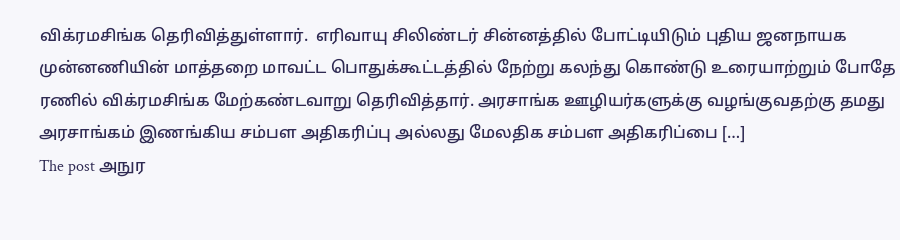விக்ரமசிங்க தெரிவித்துள்ளார்.  எரிவாயு சிலிண்டர் சின்னத்தில் போட்டியிடும் புதிய ஜனநாயக முன்னணியின் மாத்தறை மாவட்ட பொதுக்கூட்டத்தில் நேற்று கலந்து கொண்டு உரையாற்றும் போதே ரணில் விக்ரமசிங்க மேற்கண்டவாறு தெரிவித்தார். அரசாங்க ஊழியர்களுக்கு வழங்குவதற்கு தமது அரசாங்கம் இணங்கிய சம்பள அதிகரிப்பு அல்லது மேலதிக சம்பள அதிகரிப்பை […]
The post அநுர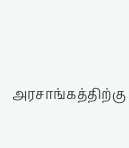அரசாங்கத்திற்கு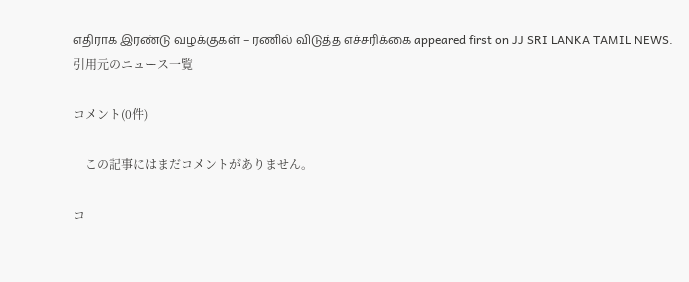எதிராக இரண்டு வழக்குகள் – ரணில் விடுத்த எச்சரிக்கை appeared first on JJ SRI LANKA TAMIL NEWS.
引用元のニュース一覧

コメント(0件)

    この記事にはまだコメントがありません。

コ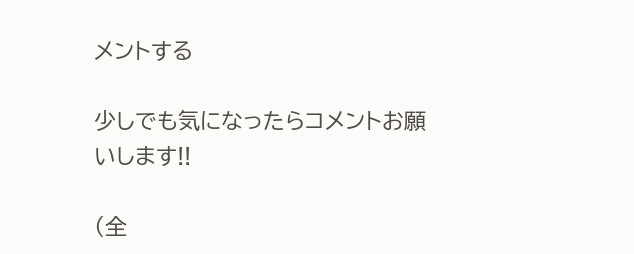メントする

少しでも気になったらコメントお願いします!!

(全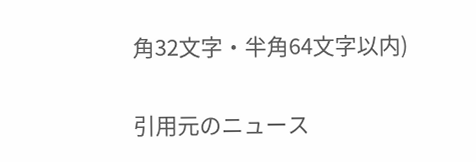角32文字・半角64文字以内)

引用元のニュース